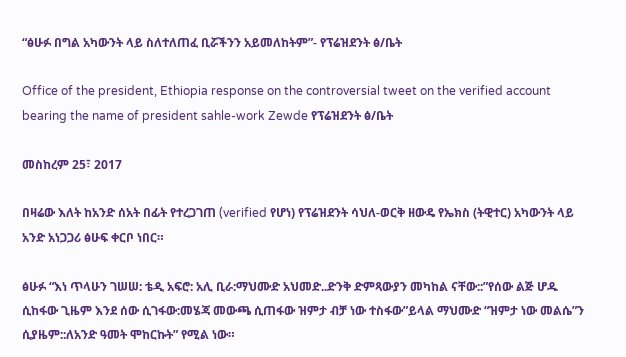“ፅሁፉ በግል አካውንት ላይ ስለተለጠፈ ቢሯችንን አይመለከትም”- የፕሬዝደንት ፅ/ቤት

Office of the president, Ethiopia response on the controversial tweet on the verified account bearing the name of president sahle-work Zewde የፕሬዝደንት ፅ/ቤት

መስከረም 25፣ 2017

በዛሬው እለት ከአንድ ሰአት በፊት የተረጋገጠ (verified የሆነ) የፕሬዝደንት ሳህለ-ወርቅ ዘውዴ የኤክስ (ትዊተር) አካውንት ላይ አንድ አነጋጋሪ ፅሁፍ ቀርቦ ነበር።

ፅሁፉ “እነ ጥላሁን ገሠሠ: ቴዲ አፍሮ: አሊ ቢራ:ማህሙድ አህመድ..ድንቅ ድምጻውያን መካከል ናቸው::”የሰው ልጅ ሆዱ ሲከፋው ጊዜም እንደ ሰው ሲገፋው:መሄጃ መውጫ ሲጠፋው ዝምታ ብቻ ነው ተስፋው”ይላል ማህሙድ “ዝምታ ነው መልሴ”ን ሲያዜም::ለአንድ ዓመት ሞከርኩት” የሚል ነው።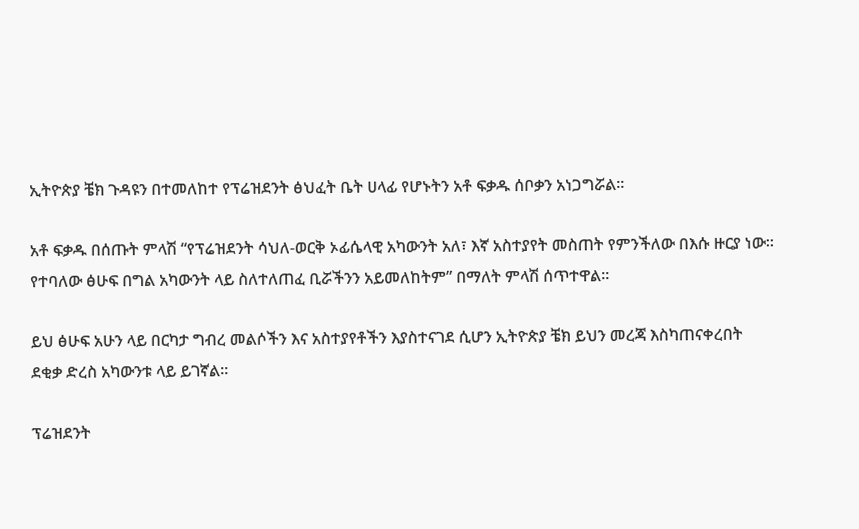ኢትዮጵያ ቼክ ጉዳዩን በተመለከተ የፕሬዝደንት ፅህፈት ቤት ሀላፊ የሆኑትን አቶ ፍቃዱ ሰቦቃን አነጋግሯል።

አቶ ፍቃዱ በሰጡት ምላሽ “የፕሬዝደንት ሳህለ-ወርቅ ኦፊሴላዊ አካውንት አለ፣ እኛ አስተያየት መስጠት የምንችለው በእሱ ዙርያ ነው። የተባለው ፅሁፍ በግል አካውንት ላይ ስለተለጠፈ ቢሯችንን አይመለከትም” በማለት ምላሽ ሰጥተዋል።

ይህ ፅሁፍ አሁን ላይ በርካታ ግብረ መልሶችን እና አስተያየቶችን እያስተናገደ ሲሆን ኢትዮጵያ ቼክ ይህን መረጃ እስካጠናቀረበት ደቂቃ ድረስ አካውንቱ ላይ ይገኛል።

ፕሬዝደንት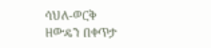ሳህለ-ወርቅ ዘውዴን በቀጥታ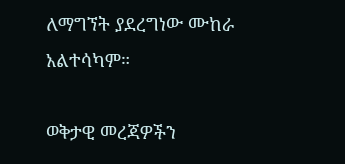ለማግኘት ያደረግነው ሙከራ አልተሳካም።

ወቅታዊ መረጃዎችን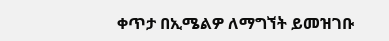ቀጥታ በኢሜልዎ ለማግኘት ይመዝገቡ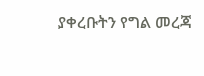ያቀረቡትን የግል መረጃ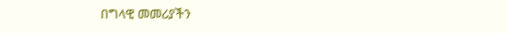በግላዊ መመሪያችን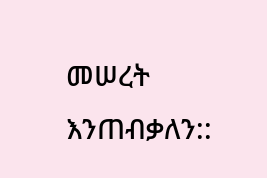መሠረት እንጠብቃለን::